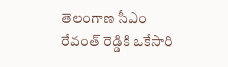తెలంగాణ సీఎం రేవంత్ రెడ్డికి ఒకేసారి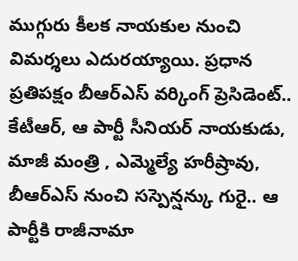ముగ్గురు కీలక నాయకుల నుంచి విమర్శలు ఎదురయ్యాయి. ప్రధాన ప్రతిపక్షం బీఆర్ఎస్ వర్కింగ్ ప్రెసిడెంట్.. కేటీఆర్, ఆ పార్టీ సీనియర్ నాయకుడు, మాజీ మంత్రి , ఎమ్మెల్యే హరీష్రావు, బీఆర్ఎస్ నుంచి సస్పెన్షన్కు గురై.. ఆ పార్టీకి రాజీనామా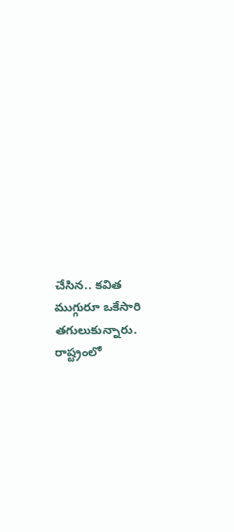చేసిన.. కవిత ముగ్గురూ ఒకేసారి తగులుకున్నారు. రాష్ట్రంలో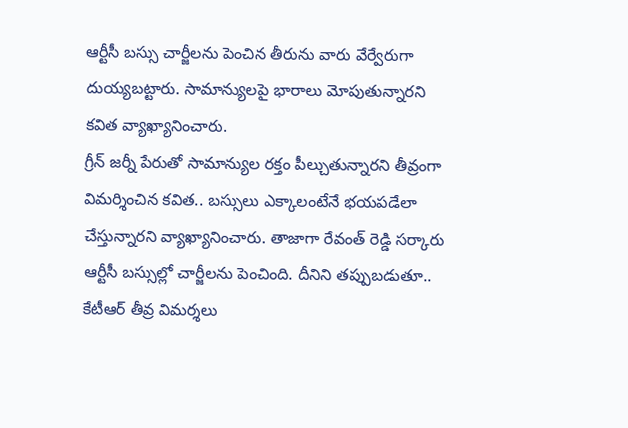ఆర్టీసీ బస్సు చార్జీలను పెంచిన తీరును వారు వేర్వేరుగా దుయ్యబట్టారు. సామాన్యులపై భారాలు మోపుతున్నారని కవిత వ్యాఖ్యానించారు.
గ్రీన్ జర్నీ పేరుతో సామాన్యుల రక్తం పీల్చుతున్నారని తీవ్రంగా విమర్శించిన కవిత.. బస్సులు ఎక్కాలంటేనే భయపడేలా చేస్తున్నారని వ్యాఖ్యానించారు. తాజాగా రేవంత్ రెడ్డి సర్కారు ఆర్టీసీ బస్సుల్లో చార్జీలను పెంచింది. దీనిని తప్పుబడుతూ.. కేటీఆర్ తీవ్ర విమర్శలు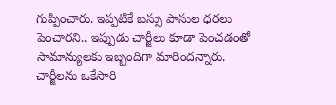గుప్పించారు. ఇప్పటికే బస్సు పాసుల ధరలు పెంచారని.. ఇప్పుడు చార్జీలు కూడా పెంచడంతో సామాన్యులకు ఇబ్బందిగా మారిందన్నారు. చార్జీలను ఒకేసారి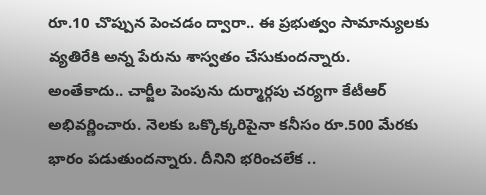రూ.10 చొప్పున పెంచడం ద్వారా.. ఈ ప్రభుత్వం సామాన్యులకు వ్యతిరేకి అన్న పేరును శాస్వతం చేసుకుందన్నారు.
అంతేకాదు.. చార్జీల పెంపును దుర్మార్గపు చర్యగా కేటీఆర్ అభివర్ణించారు. నెలకు ఒక్కొక్కరిపైనా కనీసం రూ.500 మేరకు భారం పడుతుందన్నారు. దీనిని భరించలేక ..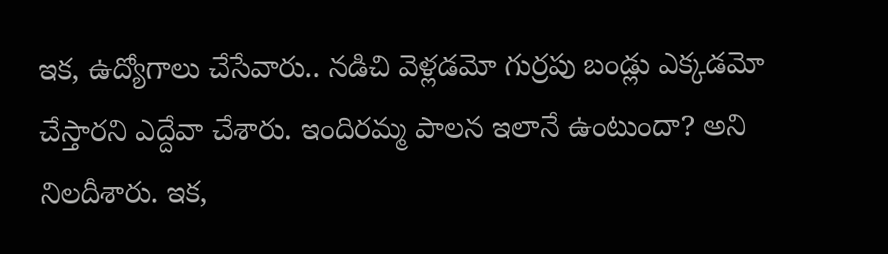ఇక, ఉద్యోగాలు చేసేవారు.. నడిచి వెళ్లడమో గుర్రపు బండ్లు ఎక్కడమో చేస్తారని ఎద్దేవా చేశారు. ఇందిరమ్మ పాలన ఇలానే ఉంటుందా? అని నిలదీశారు. ఇక,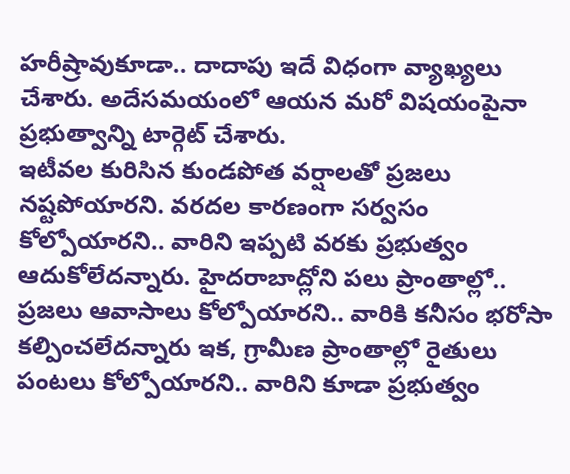హరీష్రావుకూడా.. దాదాపు ఇదే విధంగా వ్యాఖ్యలు చేశారు. అదేసమయంలో ఆయన మరో విషయంపైనా ప్రభుత్వాన్ని టార్గెట్ చేశారు.
ఇటీవల కురిసిన కుండపోత వర్షాలతో ప్రజలు నష్టపోయారని. వరదల కారణంగా సర్వసం కోల్పోయారని.. వారిని ఇప్పటి వరకు ప్రభుత్వం ఆదుకోలేదన్నారు. హైదరాబాద్లోని పలు ప్రాంతాల్లో.. ప్రజలు ఆవాసాలు కోల్పోయారని.. వారికి కనీసం భరోసా కల్పించలేదన్నారు ఇక, గ్రామీణ ప్రాంతాల్లో రైతులు పంటలు కోల్పోయారని.. వారిని కూడా ప్రభుత్వం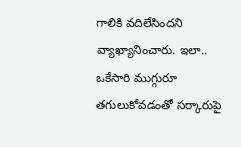గాలికి వదిలేసిందని వ్యాఖ్యానించారు. ఇలా.. ఒకేసారి ముగ్గురూ తగులుకోవడంతో సర్కారుపై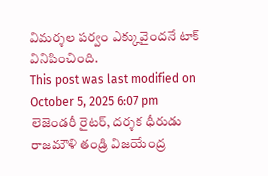విమర్శల పర్వం ఎక్కువైందనే టాక్ వినిపించింది.
This post was last modified on October 5, 2025 6:07 pm
లెజెండరీ రైటర్, దర్శక ధీరుడు రాజమౌళి తండ్రి విజయేంద్ర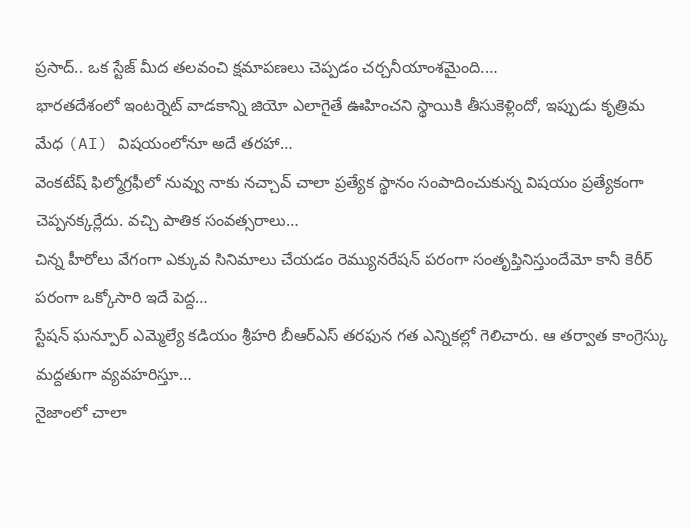ప్రసాద్.. ఒక స్టేజ్ మీద తలవంచి క్షమాపణలు చెప్పడం చర్చనీయాంశమైంది.…
భారతదేశంలో ఇంటర్నెట్ వాడకాన్ని జియో ఎలాగైతే ఊహించని స్థాయికి తీసుకెళ్లిందో, ఇప్పుడు కృత్రిమ మేధ (AI) విషయంలోనూ అదే తరహా…
వెంకటేష్ ఫిల్మోగ్రఫీలో నువ్వు నాకు నచ్చావ్ చాలా ప్రత్యేక స్థానం సంపాదించుకున్న విషయం ప్రత్యేకంగా చెప్పనక్కర్లేదు. వచ్చి పాతిక సంవత్సరాలు…
చిన్న హీరోలు వేగంగా ఎక్కువ సినిమాలు చేయడం రెమ్యునరేషన్ పరంగా సంతృప్తినిస్తుందేమో కానీ కెరీర్ పరంగా ఒక్కోసారి ఇదే పెద్ద…
స్టేషన్ ఘన్పూర్ ఎమ్మెల్యే కడియం శ్రీహరి బీఆర్ఎస్ తరఫున గత ఎన్నికల్లో గెలిచారు. ఆ తర్వాత కాంగ్రెస్కు మద్దతుగా వ్యవహరిస్తూ…
నైజాంలో చాలా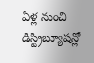ఏళ్ల నుంచి డిస్ట్రిబ్యూషన్లో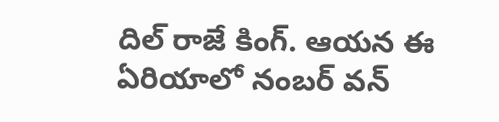దిల్ రాజే కింగ్. ఆయన ఈ ఏరియాలో నంబర్ వన్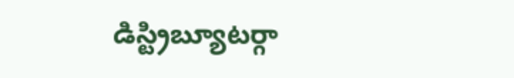డిస్ట్రిబ్యూటర్గా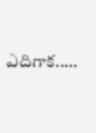ఎదిగాక..…